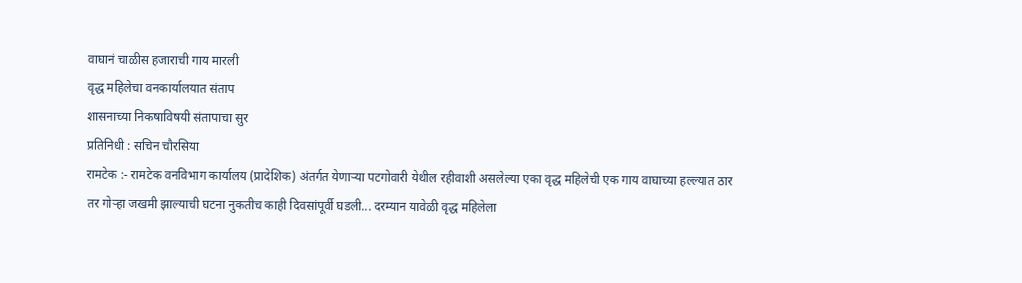वाघानं चाळीस हजाराची गाय मारली
वृद्ध महिलेचा वनकार्यालयात संताप
शासनाच्या निकषाविषयी संतापाचा सुर
प्रतिनिधी : सचिन चौरसिया
रामटेक :- रामटेक वनविभाग कार्यालय (प्रादेशिक) अंतर्गत येणाऱ्या पटगोवारी येथील रहीवाशी असलेल्या एका वृद्ध महिलेची एक गाय वाघाच्या हल्ल्यात ठार तर गोऱ्हा जखमी झाल्याची घटना नुकतीच काही दिवसांपूर्वी घडली... दरम्यान यावेळी वृद्ध महिलेला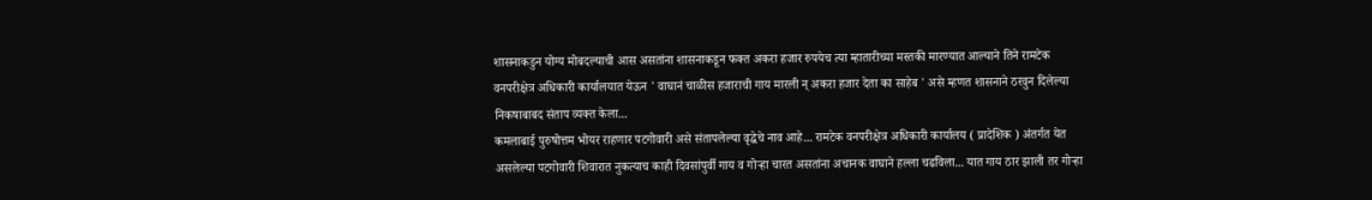शासनाकडुन योग्य मोबदल्याची आस असतांना शासनाकडून फक्त अकरा हजार रुपयेच त्या म्हातारीच्या मस्तकी मारण्यात आल्याने तिने रामटेक वनपरीक्षेत्र अधिकारी कार्यालयात येऊन ' वाघानं चाळीस हजाराची गाय मारली न् अकरा हजार देता का साहेब ' असे म्हणत शासनाने ठरवुन दिलेल्या निकषाबाबद संताप व्यक्त केला...
कमलाबाई पुरुषोत्तम भोयर राहणार पटगोवारी असे संतापलेल्या वृद्धेचे नाव आहे... रामटेक वनपरीक्षेत्र अधिकारी कार्यालय ( प्रादेशिक ) अंतर्गत येत असलेल्या पटगोवारी शिवारात नुकत्याच काही दिवसांपुर्वी गाय व गोऱ्हा चारत असतांना अचानक वाघाने हल्ला चढविला... यात गाय ठार झाली तर गोऱ्हा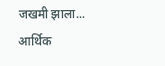जखमी झाला... आर्थिक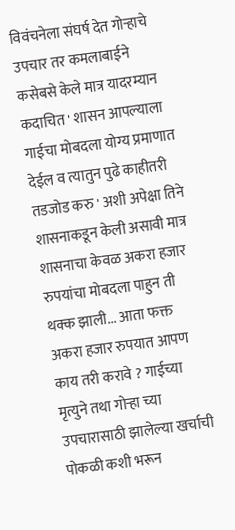विवंचनेला संघर्ष देत गोऱ्हाचे उपचार तर कमलाबाईने कसेबसे केले मात्र यादरम्यान कदाचित ' शासन आपल्याला गाईचा मोबदला योग्य प्रमाणात देईल व त्यातुन पुढे काहीतरी तडजोड करु ' अशी अपेक्षा तिने शासनाकडून केली असावी मात्र शासनाचा केवळ अकरा हजार रुपयांचा मोबदला पाहुन ती थक्क झाली... आता फक्त अकरा हजार रुपयात आपण काय तरी करावे ? गाईच्या मृत्युने तथा गोऱ्हा च्या उपचारासाठी झालेल्या खर्चाची पोकळी कशी भरून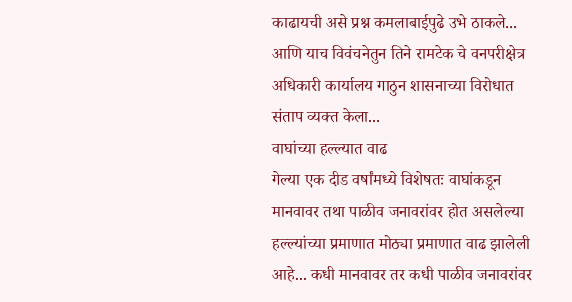काढायची असे प्रश्न कमलाबाईपुढे उभे ठाकले... आणि याच विवंचनेतुन तिने रामटेक चे वनपरीक्षेत्र अधिकारी कार्यालय गाठुन शासनाच्या विरोधात संताप व्यक्त केला...
वाघांच्या हल्ल्यात वाढ
गेल्या एक दीड वर्षांमध्ये विशेषतः वाघांकडून मानवावर तथा पाळीव जनावरांवर होत असलेल्या हल्ल्यांच्या प्रमाणात मोठ्या प्रमाणात वाढ झालेली आहे... कधी मानवावर तर कधी पाळीव जनावरांवर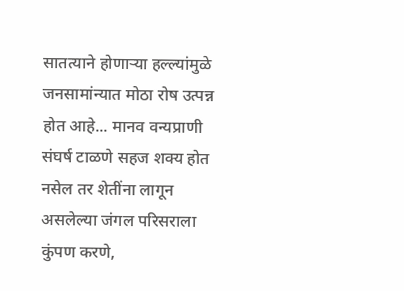सातत्याने होणाऱ्या हल्ल्यांमुळे जनसामांन्यात मोठा रोष उत्पन्न होत आहे... मानव वन्यप्राणी संघर्ष टाळणे सहज शक्य होत नसेल तर शेतींना लागून असलेल्या जंगल परिसराला कुंपण करणे,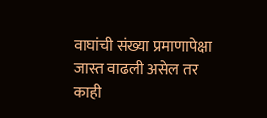वाघांची संख्या प्रमाणापेक्षा जास्त वाढली असेल तर काही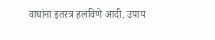वाघांना इतरत्र हलविणे आदी. उपाय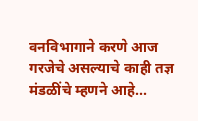वनविभागाने करणे आज गरजेचे असल्याचे काही तज्ञ मंडळींचे म्हणने आहे...